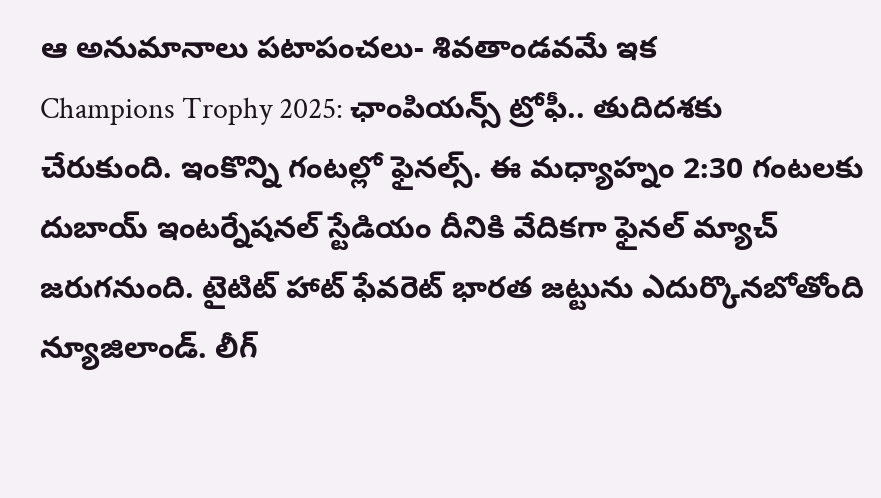ఆ అనుమానాలు పటాపంచలు- శివతాండవమే ఇక
Champions Trophy 2025: ఛాంపియన్స్ ట్రోఫీ.. తుదిదశకు చేరుకుంది. ఇంకొన్ని గంటల్లో ఫైనల్స్. ఈ మధ్యాహ్నం 2:30 గంటలకు దుబాయ్ ఇంటర్నేషనల్ స్టేడియం దీనికి వేదికగా ఫైనల్ మ్యాచ్ జరుగనుంది. టైటిట్ హాట్ ఫేవరెట్ భారత జట్టును ఎదుర్కొనబోతోంది న్యూజిలాండ్. లీగ్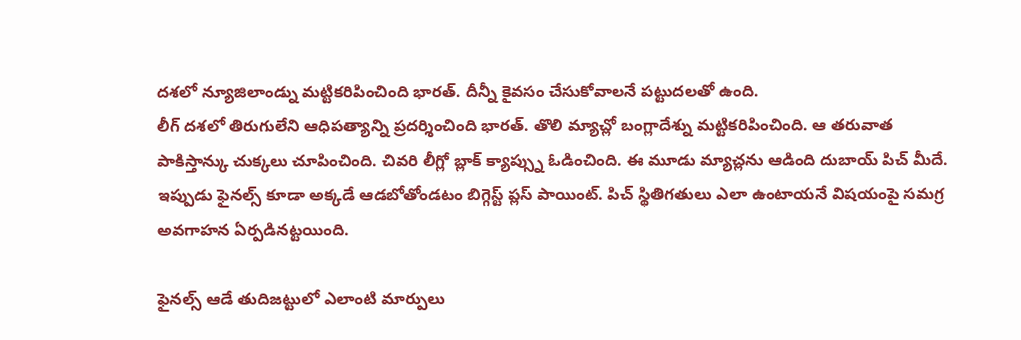దశలో న్యూజిలాండ్ను మట్టికరిపించింది భారత్. దీన్నీ కైవసం చేసుకోవాలనే పట్టుదలతో ఉంది.
లీగ్ దశలో తిరుగులేని ఆధిపత్యాన్ని ప్రదర్శించింది భారత్. తొలి మ్యాచ్లో బంగ్లాదేశ్ను మట్టికరిపించింది. ఆ తరువాత పాకిస్తాన్కు చుక్కలు చూపించింది. చివరి లీగ్లో బ్లాక్ క్యాప్స్ను ఓడించింది. ఈ మూడు మ్యాచ్లను ఆడింది దుబాయ్ పిచ్ మీదే. ఇప్పుడు ఫైనల్స్ కూడా అక్కడే ఆడబోతోండటం బిగ్గెస్ట్ ప్లస్ పాయింట్. పిచ్ స్థితిగతులు ఎలా ఉంటాయనే విషయంపై సమగ్ర అవగాహన ఏర్పడినట్టయింది.

ఫైనల్స్ ఆడే తుదిజట్టులో ఎలాంటి మార్పులు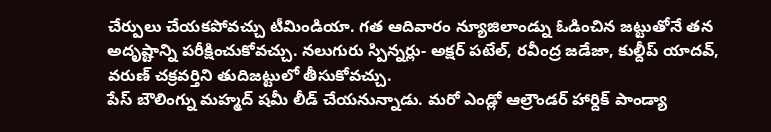చేర్పులు చేయకపోవచ్చు టీమిండియా. గత ఆదివారం న్యూజిలాండ్ను ఓడించిన జట్టుతోనే తన అదృష్టాన్ని పరీక్షించుకోవచ్చు. నలుగురు స్పిన్నర్లు- అక్షర్ పటేల్, రవీంద్ర జడేజా, కుల్దీప్ యాదవ్, వరుణ్ చక్రవర్తిని తుదిజట్టులో తీసుకోవచ్చు.
పేస్ బౌలింగ్ను మహ్మద్ షమీ లీడ్ చేయనున్నాడు. మరో ఎండ్లో ఆల్రౌండర్ హార్దిక్ పాండ్యా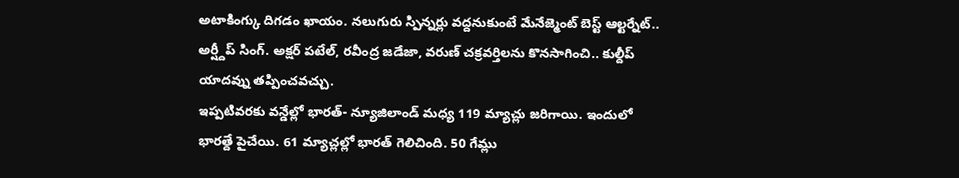అటాకింగ్కు దిగడం ఖాయం. నలుగురు స్పిన్నర్లు వద్దనుకుంటే మేనేజ్మెంట్ బెస్ట్ ఆల్టర్నేట్.. అర్ష్దీప్ సింగ్. అక్షర్ పటేల్, రవీంద్ర జడేజా, వరుణ్ చక్రవర్తిలను కొనసాగించి.. కుల్దీప్ యాదవ్ను తప్పించవచ్చు.
ఇప్పటివరకు వన్డేల్లో భారత్- న్యూజిలాండ్ మధ్య 119 మ్యాచ్లు జరిగాయి. ఇందులో భారత్దే పైచేయి. 61 మ్యాచ్లల్లో భారత్ గెలిచింది. 50 గేమ్లు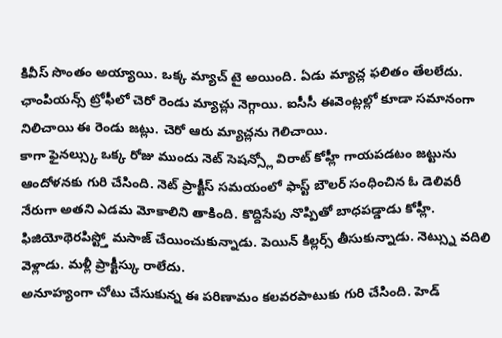కివీస్ సొంతం అయ్యాయి. ఒక్క మ్యాచ్ టై అయింది. ఏడు మ్యాచ్ల ఫలితం తేలలేదు. ఛాంపియన్స్ ట్రోఫీలో చెరో రెండు మ్యాచ్లు నెగ్గాయి. ఐసీసీ ఈవెంట్లల్లో కూడా సమానంగా నిలిచాయి ఈ రెండు జట్లు. చెరో ఆరు మ్యాచ్లను గెలిచాయి.
కాగా ఫైనల్స్కు ఒక్క రోజు ముందు నెట్ సెషన్స్లో విరాట్ కోహ్లీ గాయపడటం జట్టును ఆందోళనకు గురి చేసింది. నెట్ ప్రాక్టీస్ సమయంలో ఫాస్ట్ బౌలర్ సంధించిన ఓ డెలివరీ నేరుగా అతని ఎడమ మోకాలిని తాకింది. కొద్దిసేపు నొప్పితో బాధపడ్డాడు కోహ్లీ. ఫిజియోథెరపిస్ట్తో మసాజ్ చేయించుకున్నాడు. పెయిన్ కిల్లర్స్ తీసుకున్నాడు. నెట్స్ను వదిలి వెళ్లాడు. మళ్లీ ప్రాక్టీస్కు రాలేదు.
అనూహ్యంగా చోటు చేసుకున్న ఈ పరిణామం కలవరపాటుకు గురి చేసింది. హెడ్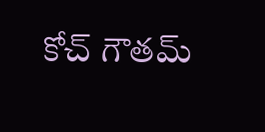కోచ్ గౌతమ్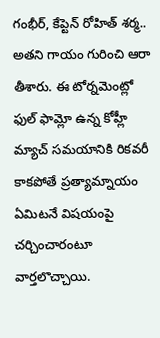గంభీర్, కేప్టెన్ రోహిత్ శర్మ.. అతని గాయం గురించి ఆరా తీశారు. ఈ టోర్నమెంట్లో ఫుల్ ఫామ్లో ఉన్న కోహ్లీ మ్యాచ్ సమయానికి రికవరీ కాకపోతే ప్రత్యామ్నాయం ఏమిటనే విషయంపై చర్చించారంటూ వార్తలొచ్చాయి.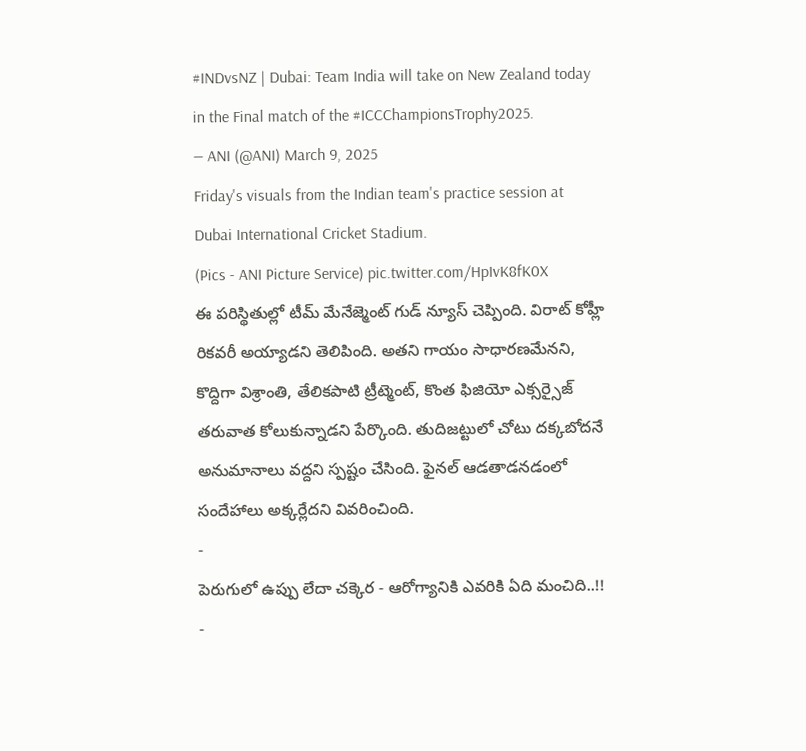#INDvsNZ | Dubai: Team India will take on New Zealand today in the Final match of the #ICCChampionsTrophy2025.
— ANI (@ANI) March 9, 2025
Friday's visuals from the Indian team's practice session at Dubai International Cricket Stadium.
(Pics - ANI Picture Service) pic.twitter.com/HpIvK8fK0X
ఈ పరిస్థితుల్లో టీమ్ మేనేజ్మెంట్ గుడ్ న్యూస్ చెప్పింది. విరాట్ కోహ్లీ రికవరీ అయ్యాడని తెలిపింది. అతని గాయం సాధారణమేనని, కొద్దిగా విశ్రాంతి, తేలికపాటి ట్రీట్మెంట్, కొంత ఫిజియో ఎక్సర్సైజ్ తరువాత కోలుకున్నాడని పేర్కొంది. తుదిజట్టులో చోటు దక్కబోదనే అనుమానాలు వద్దని స్పష్టం చేసింది. ఫైనల్ ఆడతాడనడంలో సందేహాలు అక్కర్లేదని వివరించింది.
-
పెరుగులో ఉప్పు లేదా చక్కెర - ఆరోగ్యానికి ఎవరికి ఏది మంచిది..!! -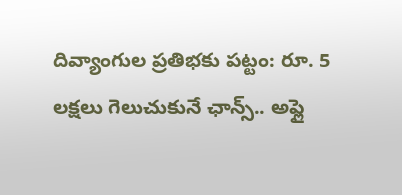దివ్యాంగుల ప్రతిభకు పట్టం: రూ. 5 లక్షలు గెలుచుకునే ఛాన్స్.. అప్లై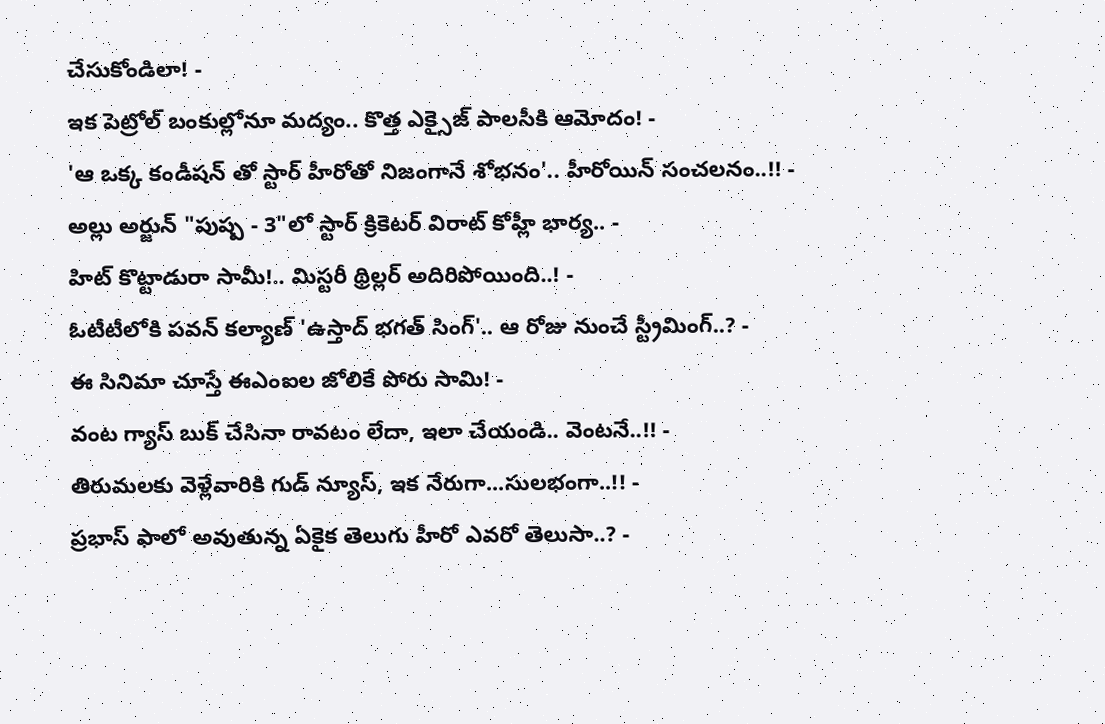చేసుకోండిలా! -
ఇక పెట్రోల్ బంకుల్లోనూ మద్యం.. కొత్త ఎక్సైజ్ పాలసీకి ఆమోదం! -
'ఆ ఒక్క కండీషన్ తో స్టార్ హీరోతో నిజంగానే శోభనం'.. హీరోయిన్ సంచలనం..!! -
అల్లు అర్జున్ "పుష్ప - 3"లో స్టార్ క్రికెటర్ విరాట్ కోహ్లీ భార్య.. -
హిట్ కొట్టాడురా సామీ!.. మిస్టరీ థ్రిల్లర్ అదిరిపోయింది..! -
ఓటీటీలోకి పవన్ కల్యాణ్ 'ఉస్తాద్ భగత్ సింగ్'.. ఆ రోజు నుంచే స్ట్రీమింగ్..? -
ఈ సినిమా చూస్తే ఈఎంఐల జోలికే పోరు సామి! -
వంట గ్యాస్ బుక్ చేసినా రావటం లేదా, ఇలా చేయండి.. వెంటనే..!! -
తిరుమలకు వెళ్లేవారికి గుడ్ న్యూస్, ఇక నేరుగా...సులభంగా..!! -
ప్రభాస్ ఫాలో అవుతున్న ఏకైక తెలుగు హీరో ఎవరో తెలుసా..? -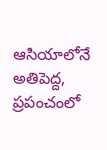ఆసియాలోనే అతిపెద్ద, ప్రపంచంలో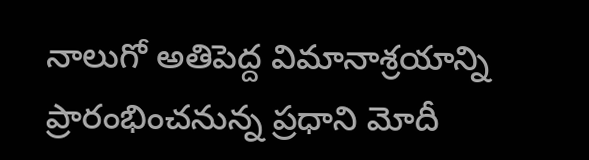నాలుగో అతిపెద్ద విమానాశ్రయాన్ని ప్రారంభించనున్న ప్రధాని మోదీ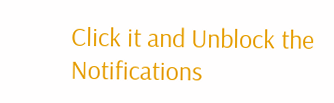Click it and Unblock the Notifications